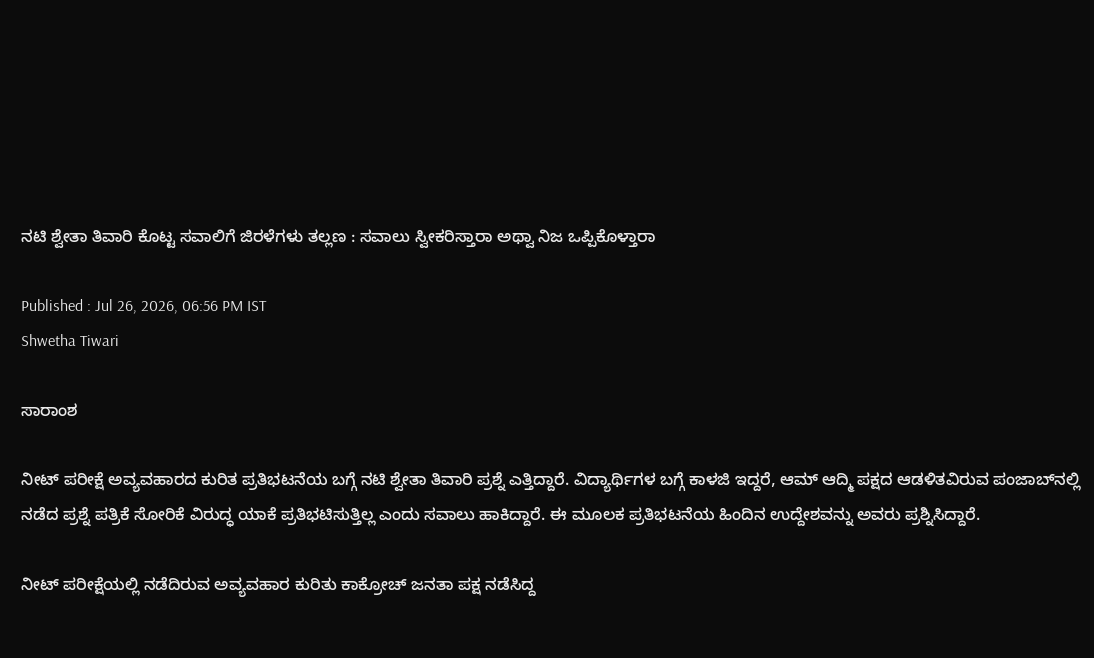ನಟಿ ಶ್ವೇತಾ ತಿವಾರಿ ಕೊಟ್ಟ ಸವಾಲಿಗೆ ಜಿರಳೆಗಳು ತಲ್ಲಣ : ಸವಾಲು ಸ್ವೀಕರಿಸ್ತಾರಾ ಅಥ್ವಾ ನಿಜ ಒಪ್ಪಿಕೊಳ್ತಾರಾ

Published : Jul 26, 2026, 06:56 PM IST
Shwetha Tiwari

ಸಾರಾಂಶ

ನೀಟ್ ಪರೀಕ್ಷೆ ಅವ್ಯವಹಾರದ ಕುರಿತ ಪ್ರತಿಭಟನೆಯ ಬಗ್ಗೆ ನಟಿ ಶ್ವೇತಾ ತಿವಾರಿ ಪ್ರಶ್ನೆ ಎತ್ತಿದ್ದಾರೆ. ವಿದ್ಯಾರ್ಥಿಗಳ ಬಗ್ಗೆ ಕಾಳಜಿ ಇದ್ದರೆ, ಆಮ್ ಆದ್ಮಿ ಪಕ್ಷದ ಆಡಳಿತವಿರುವ ಪಂಜಾಬ್‌ನಲ್ಲಿ ನಡೆದ ಪ್ರಶ್ನೆ ಪತ್ರಿಕೆ ಸೋರಿಕೆ ವಿರುದ್ಧ ಯಾಕೆ ಪ್ರತಿಭಟಿಸುತ್ತಿಲ್ಲ ಎಂದು ಸವಾಲು ಹಾಕಿದ್ದಾರೆ. ಈ ಮೂಲಕ ಪ್ರತಿಭಟನೆಯ ಹಿಂದಿನ ಉದ್ದೇಶವನ್ನು ಅವರು ಪ್ರಶ್ನಿಸಿದ್ದಾರೆ.

ನೀಟ್ ಪರೀಕ್ಷೆಯಲ್ಲಿ ನಡೆದಿರುವ ಅವ್ಯವಹಾರ ಕುರಿತು ಕಾಕ್ರೋಚ್ ಜನತಾ ಪಕ್ಷ ನಡೆಸಿದ್ದ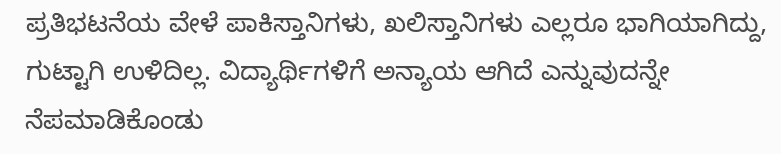ಪ್ರತಿಭಟನೆಯ ವೇಳೆ ಪಾಕಿಸ್ತಾನಿಗಳು, ಖಲಿಸ್ತಾನಿಗಳು ಎಲ್ಲರೂ ಭಾಗಿಯಾಗಿದ್ದು, ಗುಟ್ಟಾಗಿ ಉಳಿದಿಲ್ಲ. ವಿದ್ಯಾರ್ಥಿಗಳಿಗೆ ಅನ್ಯಾಯ ಆಗಿದೆ ಎನ್ನುವುದನ್ನೇ ನೆಪಮಾಡಿಕೊಂಡು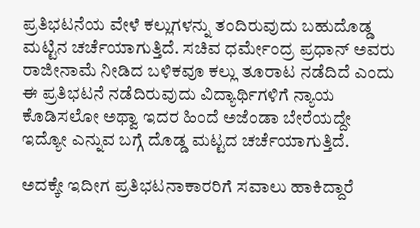ಪ್ರತಿಭಟನೆಯ ವೇಳೆ ಕಲ್ಲುಗಳನ್ನು ತಂದಿರುವುದು ಬಹುದೊಡ್ಡ ಮಟ್ಟಿನ ಚರ್ಚೆಯಾಗುತ್ತಿದೆ. ಸಚಿವ ಧರ್ಮೇಂದ್ರ ಪ್ರಧಾನ್ ಅವರು ರಾಜೀನಾಮೆ ನೀಡಿದ ಬಳಿಕವೂ ಕಲ್ಲು ತೂರಾಟ ನಡೆದಿದೆ ಎಂದು ಈ ಪ್ರತಿಭಟನೆ ನಡೆದಿರುವುದು ವಿದ್ಯಾರ್ಥಿಗಳಿಗೆ ನ್ಯಾಯ ಕೊಡಿಸಲೋ ಅಥ್ವಾ ಇದರ ಹಿಂದೆ ಅಜೆಂಡಾ ಬೇರೆಯದ್ದೇ ಇದ್ಯೋ ಎನ್ನುವ ಬಗ್ಗೆ ದೊಡ್ಡ ಮಟ್ಟದ ಚರ್ಚೆಯಾಗುತ್ತಿದೆ.

ಅದಕ್ಕೇ ಇದೀಗ ಪ್ರತಿಭಟನಾಕಾರರಿಗೆ ಸವಾಲು ಹಾಕಿದ್ದಾರೆ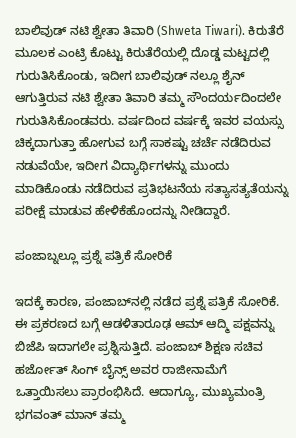ಬಾಲಿವುಡ್ ನಟಿ ಶ್ವೇತಾ ತಿವಾರಿ (Shweta Tiwari). ಕಿರುತೆರೆ ಮೂಲಕ ಎಂಟ್ರಿ ಕೊಟ್ಟು ಕಿರುತೆರೆಯಲ್ಲಿ ದೊಡ್ಡ ಮಟ್ಟದಲ್ಲಿ ಗುರುತಿಸಿಕೊಂಡು, ಇದೀಗ ಬಾಲಿವುಡ್ ನಲ್ಲೂ ಶೈನ್ ಆಗುತ್ತಿರುವ ನಟಿ ಶ್ವೇತಾ ತಿವಾರಿ ತಮ್ಮ ಸೌಂದರ್ಯದಿಂದಲೇ ಗುರುತಿಸಿಕೊಂಡವರು. ವರ್ಷದಿಂದ ವರ್ಷಕ್ಕೆ ಇವರ ವಯಸ್ಸು ಚಿಕ್ಕದಾಗುತ್ತಾ ಹೋಗುವ ಬಗ್ಗೆ ಸಾಕಷ್ಟು ಚರ್ಚೆ ನಡೆದಿರುವ ನಡುವೆಯೇ, ಇದೀಗ ವಿದ್ಯಾರ್ಥಿಗಳನ್ನು ಮುಂದು ಮಾಡಿಕೊಂಡು ನಡೆದಿರುವ ಪ್ರತಿಭಟನೆಯ ಸತ್ಯಾಸತ್ಯತೆಯನ್ನು ಪರೀಕ್ಷೆ ಮಾಡುವ ಹೇಳಿಕೆಹೊಂದನ್ನು ನೀಡಿದ್ದಾರೆ.

ಪಂಜಾಬ್ನಲ್ಲೂ ಪ್ರಶ್ನೆ ಪತ್ರಿಕೆ ಸೋರಿಕೆ

ಇದಕ್ಕೆ ಕಾರಣ, ಪಂಜಾಬ್‌ನಲ್ಲಿ ನಡೆದ ಪ್ರಶ್ನೆ ಪತ್ರಿಕೆ ಸೋರಿಕೆ. ಈ ಪ್ರಕರಣದ ಬಗ್ಗೆ ಆಡಳಿತಾರೂಢ ಆಮ್ ಆದ್ಮಿ ಪಕ್ಷವನ್ನು ಬಿಜೆಪಿ ಇದಾಗಲೇ ಪ್ರಶ್ನಿಸುತ್ತಿದೆ. ಪಂಜಾಬ್ ಶಿಕ್ಷಣ ಸಚಿವ ಹರ್ಜೋತ್ ಸಿಂಗ್ ಬೈನ್ಸ್ ಅವರ ರಾಜೀನಾಮೆಗೆ ಒತ್ತಾಯಿಸಲು ಪ್ರಾರಂಭಿಸಿದೆ. ಆದಾಗ್ಯೂ, ಮುಖ್ಯಮಂತ್ರಿ ಭಗವಂತ್ ಮಾನ್ ತಮ್ಮ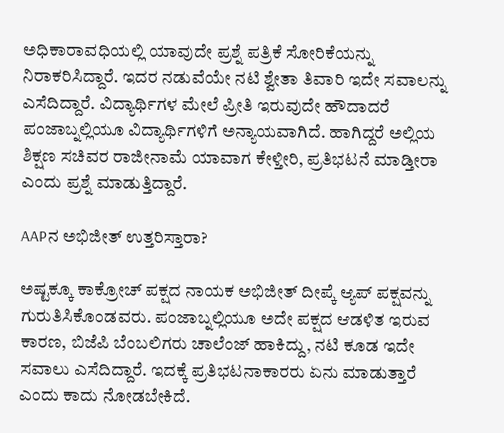ಅಧಿಕಾರಾವಧಿಯಲ್ಲಿ ಯಾವುದೇ ಪ್ರಶ್ನೆ ಪತ್ರಿಕೆ ಸೋರಿಕೆಯನ್ನು ನಿರಾಕರಿಸಿದ್ದಾರೆ. ಇದರ ನಡುವೆಯೇ ನಟಿ ಶ್ವೇತಾ ತಿವಾರಿ ಇದೇ ಸವಾಲನ್ನು ಎಸೆದಿದ್ದಾರೆ. ವಿದ್ಯಾರ್ಥಿಗಳ ಮೇಲೆ ಪ್ರೀತಿ ಇರುವುದೇ ಹೌದಾದರೆ ಪಂಜಾಬ್ನಲ್ಲಿಯೂ ವಿದ್ಯಾರ್ಥಿಗಳಿಗೆ ಅನ್ಯಾಯವಾಗಿದೆ. ಹಾಗಿದ್ದರೆ ಅಲ್ಲಿಯ ಶಿಕ್ಷಣ ಸಚಿವರ ರಾಜೀನಾಮೆ ಯಾವಾಗ ಕೇಳ್ತೀರಿ, ಪ್ರತಿಭಟನೆ ಮಾಡ್ತೀರಾ ಎಂದು ಪ್ರಶ್ನೆ ಮಾಡುತ್ತಿದ್ದಾರೆ.

AAPನ ಅಭಿಜೀತ್ ಉತ್ತರಿಸ್ತಾರಾ?

ಅಷ್ಟಕ್ಕೂ ಕಾಕ್ರೋಚ್ ಪಕ್ಷದ ನಾಯಕ ಅಭಿಜೀತ್ ದೀಪ್ಕೆ ಆ್ಯಪ್ ಪಕ್ಷವನ್ನು ಗುರುತಿಸಿಕೊಂಡವರು. ಪಂಜಾಬ್ನಲ್ಲಿಯೂ ಅದೇ ಪಕ್ಷದ ಆಡಳಿತ ಇರುವ ಕಾರಣ, ಬಿಜೆಪಿ ಬೆಂಬಲಿಗರು ಚಾಲೆಂಜ್ ಹಾಕಿದ್ದು, ನಟಿ ಕೂಡ ಇದೇ ಸವಾಲು ಎಸೆದಿದ್ದಾರೆ. ಇದಕ್ಕೆ ಪ್ರತಿಭಟನಾಕಾರರು ಏನು ಮಾಡುತ್ತಾರೆ ಎಂದು ಕಾದು ನೋಡಬೇಕಿದೆ.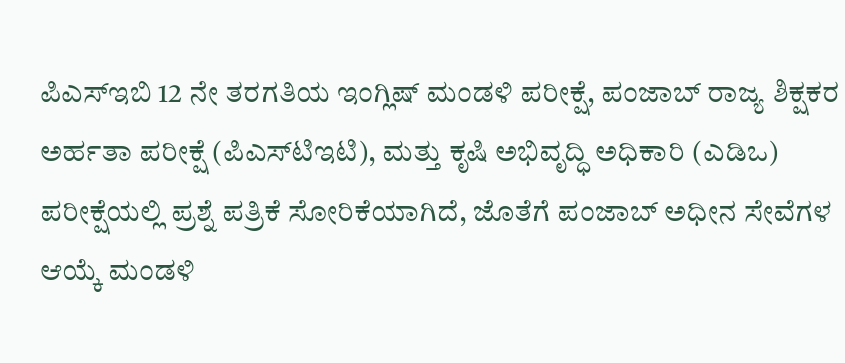ಪಿಎಸ್‌ಇಬಿ 12 ನೇ ತರಗತಿಯ ಇಂಗ್ಲಿಷ್ ಮಂಡಳಿ ಪರೀಕ್ಷೆ, ಪಂಜಾಬ್ ರಾಜ್ಯ ಶಿಕ್ಷಕರ ಅರ್ಹತಾ ಪರೀಕ್ಷೆ (ಪಿಎಸ್‌ಟಿಇಟಿ), ಮತ್ತು ಕೃಷಿ ಅಭಿವೃದ್ಧಿ ಅಧಿಕಾರಿ (ಎಡಿಒ) ಪರೀಕ್ಷೆಯಲ್ಲಿ ಪ್ರಶ್ನೆ ಪತ್ರಿಕೆ ಸೋರಿಕೆಯಾಗಿದೆ, ಜೊತೆಗೆ ಪಂಜಾಬ್ ಅಧೀನ ಸೇವೆಗಳ ಆಯ್ಕೆ ಮಂಡಳಿ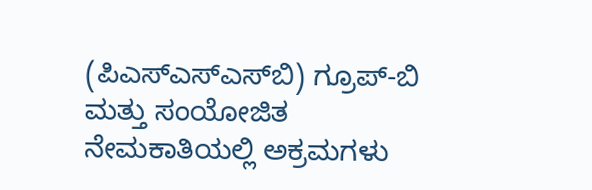(ಪಿಎಸ್‌ಎಸ್‌ಎಸ್‌ಬಿ) ಗ್ರೂಪ್-ಬಿ ಮತ್ತು ಸಂಯೋಜಿತ ನೇಮಕಾತಿಯಲ್ಲಿ ಅಕ್ರಮಗಳು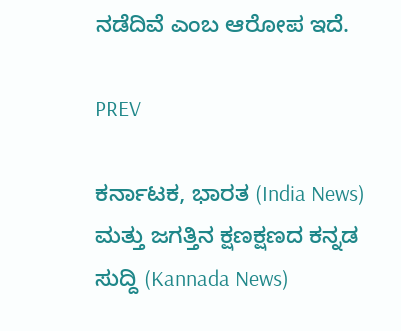ನಡೆದಿವೆ ಎಂಬ ಆರೋಪ ಇದೆ.

PREV

ಕರ್ನಾಟಕ, ಭಾರತ (India News) ಮತ್ತು ಜಗತ್ತಿನ ಕ್ಷಣಕ್ಷಣದ ಕನ್ನಡ ಸುದ್ದಿ (Kannada News)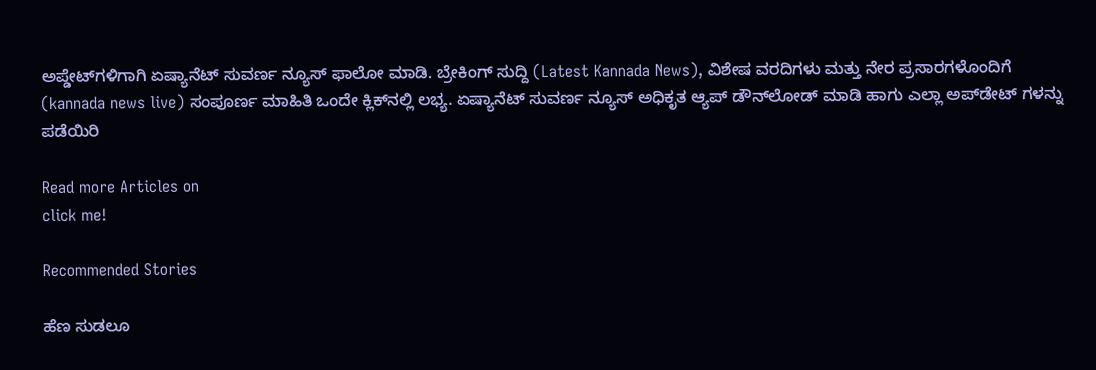ಅಪ್ಡೇಟ್‌ಗಳಿಗಾಗಿ ಏಷ್ಯಾನೆಟ್ ಸುವರ್ಣ ನ್ಯೂಸ್‌ ಫಾಲೋ ಮಾಡಿ. ಬ್ರೇಕಿಂಗ್ ಸುದ್ದಿ (Latest Kannada News), ವಿಶೇಷ ವರದಿಗಳು ಮತ್ತು ನೇರ ಪ್ರಸಾರಗಳೊಂದಿಗೆ (kannada news live) ಸಂಪೂರ್ಣ ಮಾಹಿತಿ ಒಂದೇ ಕ್ಲಿಕ್‌ನಲ್ಲಿ ಲಭ್ಯ. ಏಷ್ಯಾನೆಟ್ ಸುವರ್ಣ ನ್ಯೂಸ್ ಅಧಿಕೃತ ಆ್ಯಪ್ ಡೌನ್‌ಲೋಡ್ ಮಾಡಿ ಹಾಗು ಎಲ್ಲಾ ಅಪ್‌ಡೇಟ್ ಗಳನ್ನು ಪಡೆಯಿರಿ

Read more Articles on
click me!

Recommended Stories

ಹೆಣ ಸುಡಲೂ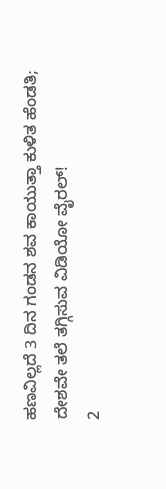ಹಣವಿಲ್ಲದೆ 3 ದಿನ ಗಂಡನ ಶವ ಕಾಯುತ್ತಾ ಕುಳಿತ ಹೆಂಡತಿ; ದೇಶವೇ ತಲೆ ತಗ್ಗಿಸುವ ವಿಡಿಯೋ ವೈರಲ್!
2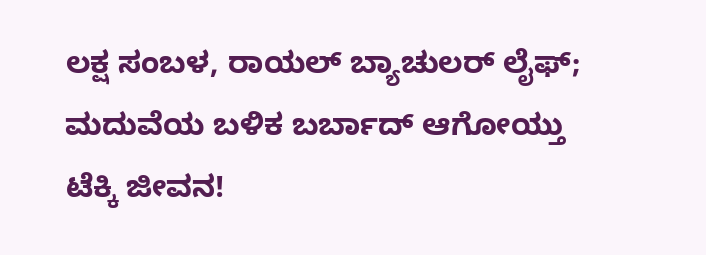ಲಕ್ಷ ಸಂಬಳ, ರಾಯಲ್ ಬ್ಯಾಚುಲರ್ ಲೈಫ್; ಮದುವೆಯ ಬಳಿಕ ಬರ್ಬಾದ್ ಆಗೋಯ್ತು ಟೆಕ್ಕಿ ಜೀವನ!